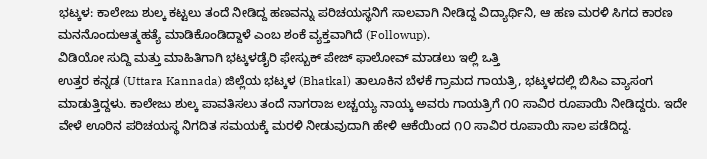ಭಟ್ಕಳ: ಕಾಲೇಜು ಶುಲ್ಕ ಕಟ್ಟಲು ತಂದೆ ನೀಡಿದ್ದ ಹಣವನ್ನು ಪರಿಚಯಸ್ಥನಿಗೆ ಸಾಲವಾಗಿ ನೀಡಿದ್ದ ವಿದ್ಯಾರ್ಥಿನಿ, ಆ ಹಣ ಮರಳಿ ಸಿಗದ ಕಾರಣ ಮನನೊಂದುಆತ್ಮಹತ್ಯೆ ಮಾಡಿಕೊಂಡಿದ್ದಾಳೆ ಎಂಬ ಶಂಕೆ ವ್ಯಕ್ತವಾಗಿದೆ (Followup).
ವಿಡಿಯೋ ಸುದ್ದಿ ಮತ್ತು ಮಾಹಿತಿಗಾಗಿ ಭಟ್ಕಳಡೈರಿ ಫೇಸ್ಬುಕ್ ಪೇಜ್ ಫಾಲೋವ್ ಮಾಡಲು ಇಲ್ಲಿ ಒತ್ತಿ
ಉತ್ತರ ಕನ್ನಡ (Uttara Kannada) ಜಿಲ್ಲೆಯ ಭಟ್ಕಳ (Bhatkal) ತಾಲೂಕಿನ ಬೆಳಕೆ ಗ್ರಾಮದ ಗಾಯತ್ರಿ, ಭಟ್ಕಳದಲ್ಲಿ ಬಿಸಿಎ ವ್ಯಾಸಂಗ ಮಾಡುತ್ತಿದ್ದಳು. ಕಾಲೇಜು ಶುಲ್ಕ ಪಾವತಿಸಲು ತಂದೆ ನಾಗರಾಜ ಲಚ್ಚಯ್ಯ ನಾಯ್ಕ ಅವರು ಗಾಯತ್ರಿಗೆ ೧೦ ಸಾವಿರ ರೂಪಾಯಿ ನೀಡಿದ್ದರು. ಇದೇ ವೇಳೆ ಊರಿನ ಪರಿಚಯಸ್ಥ ನಿಗದಿತ ಸಮಯಕ್ಕೆ ಮರಳಿ ನೀಡುವುದಾಗಿ ಹೇಳಿ ಆಕೆಯಿಂದ ೧೦ ಸಾವಿರ ರೂಪಾಯಿ ಸಾಲ ಪಡೆದಿದ್ದ.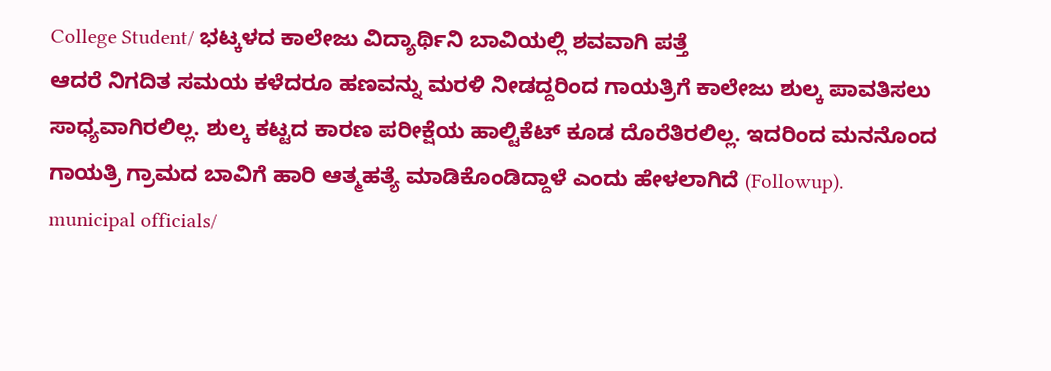College Student/ ಭಟ್ಕಳದ ಕಾಲೇಜು ವಿದ್ಯಾರ್ಥಿನಿ ಬಾವಿಯಲ್ಲಿ ಶವವಾಗಿ ಪತ್ತೆ
ಆದರೆ ನಿಗದಿತ ಸಮಯ ಕಳೆದರೂ ಹಣವನ್ನು ಮರಳಿ ನೀಡದ್ದರಿಂದ ಗಾಯತ್ರಿಗೆ ಕಾಲೇಜು ಶುಲ್ಕ ಪಾವತಿಸಲು ಸಾಧ್ಯವಾಗಿರಲಿಲ್ಲ. ಶುಲ್ಕ ಕಟ್ಟದ ಕಾರಣ ಪರೀಕ್ಷೆಯ ಹಾಲ್ಟಿಕೆಟ್ ಕೂಡ ದೊರೆತಿರಲಿಲ್ಲ. ಇದರಿಂದ ಮನನೊಂದ ಗಾಯತ್ರಿ ಗ್ರಾಮದ ಬಾವಿಗೆ ಹಾರಿ ಆತ್ಮಹತ್ಯೆ ಮಾಡಿಕೊಂಡಿದ್ದಾಳೆ ಎಂದು ಹೇಳಲಾಗಿದೆ (Followup).
municipal officials/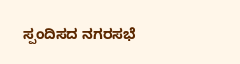ಸ್ಪಂದಿಸದ ನಗರಸಭೆ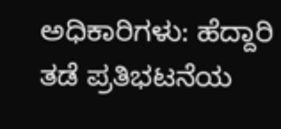ಅಧಿಕಾರಿಗಳು: ಹೆದ್ದಾರಿ ತಡೆ ಪ್ರತಿಭಟನೆಯ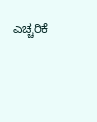ಎಚ್ಚರಿಕೆ